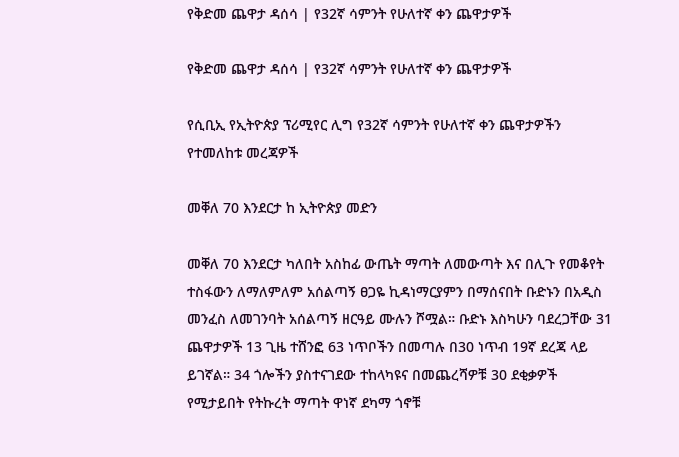የቅድመ ጨዋታ ዳሰሳ | የ32ኛ ሳምንት የሁለተኛ ቀን ጨዋታዎች

የቅድመ ጨዋታ ዳሰሳ | የ32ኛ ሳምንት የሁለተኛ ቀን ጨዋታዎች

የሲቢኢ የኢትዮጵያ ፕሪሚየር ሊግ የ32ኛ ሳምንት የሁለተኛ ቀን ጨዋታዎችን የተመለከቱ መረጃዎች

መቐለ 70 እንደርታ ከ ኢትዮጵያ መድን

መቐለ 70 እንደርታ ካለበት አስከፊ ውጤት ማጣት ለመውጣት እና በሊጉ የመቆየት ተስፋውን ለማለምለም አሰልጣኝ ፀጋዬ ኪዳነማርያምን በማሰናበት ቡድኑን በአዲስ መንፈስ ለመገንባት አሰልጣኝ ዘርዓይ ሙሉን ሾሟል። ቡድኑ እስካሁን ባደረጋቸው 31 ጨዋታዎች 13 ጊዜ ተሸንፎ 63 ነጥቦችን በመጣሉ በ30 ነጥብ 19ኛ ደረጃ ላይ ይገኛል። 34 ጎሎችን ያስተናገደው ተከላካዩና በመጨረሻዎቹ 30 ደቂቃዎች የሚታይበት የትኩረት ማጣት ዋነኛ ደካማ ጎኖቹ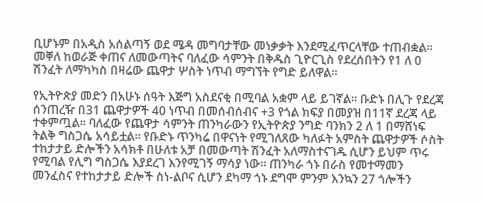ቢሆኑም በአዲስ አሰልጣኝ ወደ ሜዳ መግባታቸው መነቃቃት እንደሚፈጥርላቸው ተጠብቋል። መቐለ ከወራጅ ቀጠና ለመውጣትና ባለፈው ሳምንት በቅዱስ ጊዮርጊስ የደረሰበትን የ1 ለ 0 ሽንፈት ለማካካስ በዛሬው ጨዋታ ሦስት ነጥብ ማግኘት የግድ ይለዋል።

የኢትዮጵያ መድን በአሁኑ ሰዓት እጅግ አስደናቂ በሚባል አቋም ላይ ይገኛል። ቡድኑ በሊጉ የደረጃ ሰንጠረዥ በ31 ጨዋታዎች 40 ነጥብ በመሰብሰብና +3 የጎል ክፍያ በመያዝ በ11ኛ ደረጃ ላይ ተቀምጧል። ባለፈው የጨዋታ ሳምንት ጠንካራውን የኢትዮጵያ ንግድ ባንክን 2 ለ 1 በማሸነፍ ትልቅ ግስጋሴ አሳይቷል። የቡድኑ ጥንካሬ በዋናነት የሚገለጸው ካለፉት አምስት ጨዋታዎች ሶስት ተከታታይ ድሎችን አሳክቶ በሁለቱ አቻ በመውጣት ሽንፈት አለማስተናገዱ ሲሆን ይህም ጥሩ የሚባል የሊግ ግስጋሴ እያደረገ እንየሚገኝ ማሳያ ነው። ጠንካራ ጎኑ በራስ የመተማመን መንፈስና የተከታታይ ድሎች ስነ-ልቦና ሲሆን ደካማ ጎኑ ደግሞ ምንም እንኳን 27 ጎሎችን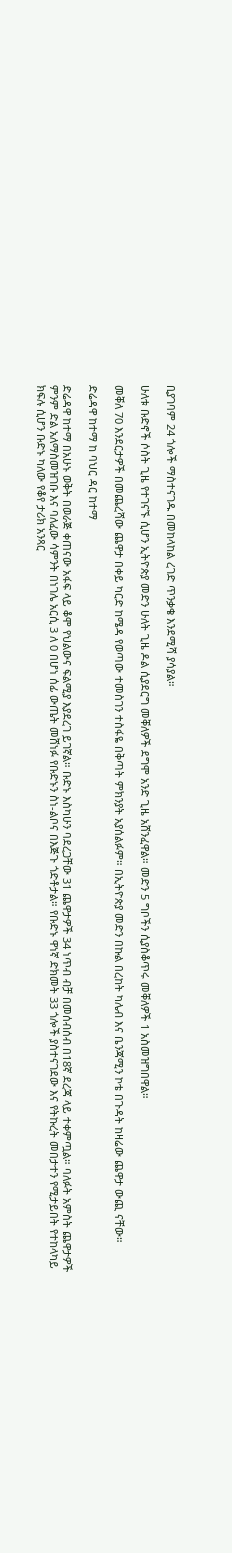ቢያገባም 24 ጎሎች ማስተናገዱ በመከላከል ረገድ ጥንቃቄ እንደሚሻ ያሳያል።

ሁለቱ ቡድኖች ሶስት ጊዜ የተገናኙ ሲሆን ኢትዮጵያ መድን ሁለት ጊዜ ዶል ሲያደርግ መቐለዎች ደግሞ አንድ ጊዜ አሸንፈዋል። መድን 5 ግቦችን ሲያስቆጥሩ መቐለዎች 1 አስመዝግበዋል።

መቐለ 70 እንደርታዎች በመጨረሻው ጨዋታ በቀይ ካርድ ከሜዳ የወጣው ተመስገን ተስፋዬ በቅጣት ምክንያት አያሰልፉም። በኢትዮጵያ መድን በኩል በረከት ካሌብ እና ቤንጃሚን ኮቴ በጉዳት ከዛሬው ጨዋታ ውጪ ናቸው።

ድሬዳዋ ከተማ ከ ባህር ዳር ከተማ

ድሬዳዋ ከተማ በአሁኑ ወቅት በወራጅ ቀጠናው አፋፍ ላይ ቆሞ የህልውና ፍልሚያ እያደረገ ይገኛል። ቡድኑ እስካሁን ባደረጋቸው 31 ጨዋታዎች 34 ነጥብ ብቻ በመሰብሰብ በ18ኛ ደረጃ ላይ ተቀምጧል። ባለፉት አምስት ጨዋታዎች ምንም ድል አለማስመዝገቡ እና ባለፈው ሳምንት በነገሌ አርሲ 3 ለ 0 በሆነ ሰፊ ውጤት መሸነፉ የቡድኑን ስነ-ልቦና በእጅጉ ጎድቶታል። የቡድኑ ዋነኛ ድክመት 33 ጎሎች ያስተናገደው እና የትኩረት መበታተን የሚታይበት የተከላካይ ክፍሉ ሲሆን ቡድኑ ካለው የቆየ ታሪክ አንጻር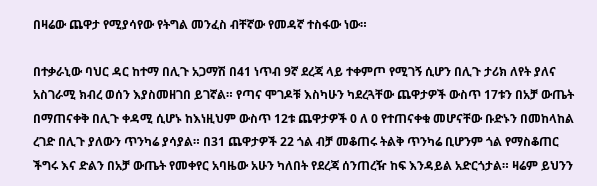በዛሬው ጨዋታ የሚያሳየው የትግል መንፈስ ብቸኛው የመዳኛ ተስፋው ነው።

በተቃራኒው ባህር ዳር ከተማ በሊጉ አጋማሽ በ41 ነጥብ 9ኛ ደረጃ ላይ ተቀምጦ የሚገኝ ሲሆን በሊጉ ታሪክ ለየት ያለና አስገራሚ ክብረ ወሰን እያስመዘገበ ይገኛል። የጣና ሞገዶቹ እስካሁን ካደረጓቸው ጨዋታዎች ውስጥ 17ቱን በአቻ ውጤት በማጠናቀቅ በሊጉ ቀዳሚ ሲሆኑ ከእነዚህም ውስጥ 12ቱ ጨዋታዎች 0 ለ 0 የተጠናቀቁ መሆናቸው ቡድኑን በመከላከል ረገድ በሊጉ ያለውን ጥንካሬ ያሳያል። በ31 ጨዋታዎች 22 ጎል ብቻ መቆጠሩ ትልቅ ጥንካሬ ቢሆንም ጎል የማስቆጠር ችግሩ እና ድልን በአቻ ውጤት የመቀየር አባዜው አሁን ካለበት የደረጃ ሰንጠረዥ ከፍ እንዳይል አድርጎታል። ዛሬም ይህንን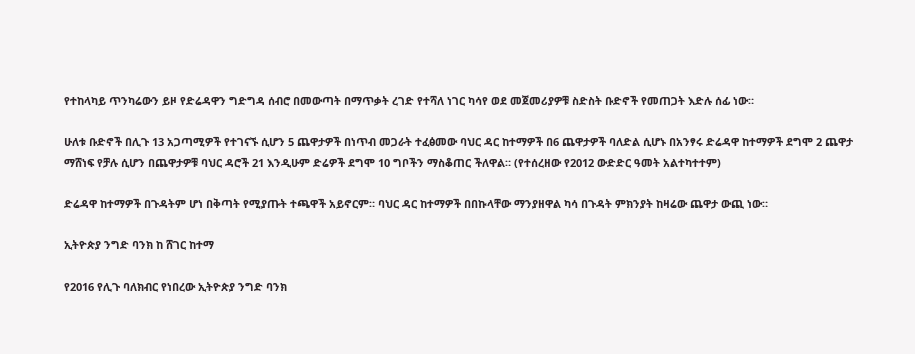የተከላካይ ጥንካሬውን ይዞ የድሬዳዋን ግድግዳ ሰብሮ በመውጣት በማጥቃት ረገድ የተሻለ ነገር ካሳየ ወደ መጀመሪያዎቹ ስድስት ቡድኖች የመጠጋት እድሉ ሰፊ ነው።

ሁለቱ ቡድኖች በሊጉ 13 አጋጣሚዎች የተገናኙ ሲሆን 5 ጨዋታዎች በነጥብ መጋራት ተፈፅመው ባህር ዳር ከተማዎች በ6 ጨዋታዎች ባለድል ሲሆኑ በአንፃሩ ድሬዳዋ ከተማዎች ደግሞ 2 ጨዋታ ማሸነፍ የቻሉ ሲሆን በጨዋታዎቹ ባህር ዳሮች 21 እንዲሁም ድሬዎች ደግሞ 10 ግቦችን ማስቆጠር ችለዋል። (የተሰረዘው የ2012 ውድድር ዓመት አልተካተተም)

ድሬዳዋ ከተማዎች በጉዳትም ሆነ በቅጣት የሚያጡት ተጫዋች አይኖርም። ባህር ዳር ከተማዎች በበኩላቸው ማንያዘዋል ካሳ በጉዳት ምክንያት ከዛሬው ጨዋታ ውጪ ነው።

ኢትዮጵያ ንግድ ባንክ ከ ሸገር ከተማ

የ2016 የሊጉ ባለክብር የነበረው ኢትዮጵያ ንግድ ባንክ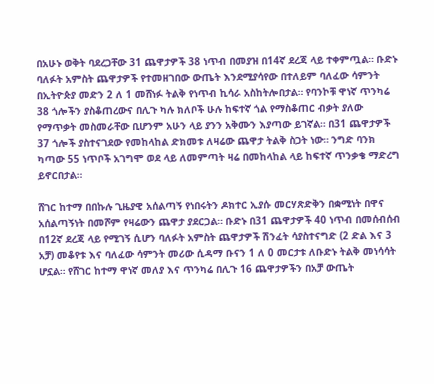በአሁኑ ወቅት ባደረጋቸው 31 ጨዋታዎች 38 ነጥብ በመያዝ በ14ኛ ደረጃ ላይ ተቀምጧል። ቡድኑ ባለፉት አምስት ጨዋታዎች የተመዘገበው ውጤት እንደሚያሳየው በተለይም ባለፈው ሳምንት በኢትዮጵያ መድን 2 ለ 1 መሸነፉ ትልቅ የነጥብ ኪሳራ አስከትሎበታል። የባንኮቹ ዋነኛ ጥንካሬ 38 ጎሎችን ያስቆጠረውና በሊጉ ካሉ ክለቦች ሁሉ ከፍተኛ ጎል የማስቆጠር ብቃት ያለው የማጥቃት መስመራቸው ቢሆንም አሁን ላይ ያንን አቅሙን እያጣው ይገኛል። በ31 ጨዋታዎች 37 ጎሎች ያስተናገደው የመከላከል ድክመቱ ለዛሬው ጨዋታ ትልቅ ስጋት ነው። ንግድ ባንክ ካጣው 55 ነጥቦች አገግሞ ወደ ላይ ለመምጣት ዛሬ በመከላከል ላይ ከፍተኛ ጥንቃቄ ማድረግ ይኖርበታል።

ሸገር ከተማ በበኩሉ ጊዜያዊ አሰልጣኝ የነበሩትን ዶክተር ኢያሱ መርሃጽድቅን በቋሚነት በዋና አሰልጣኝነት በመሾም የዛሬውን ጨዋታ ያደርጋል። ቡድኑ በ31 ጨዋታዎች 40 ነጥብ በመሰብሰብ በ12ኛ ደረጃ ላይ የሚገኝ ሲሆን ባለፉት አምስት ጨዋታዎች ሽንፈት ሳያስተናግድ (2 ድል እና 3 አቻ) መቆየቱ እና ባለፈው ሳምንት መሪው ሲዳማ ቡናን 1 ለ 0 መርታቱ ለቡድኑ ትልቅ መነሳሳት ሆኗል። የሸገር ከተማ ዋነኛ መለያ እና ጥንካሬ በሊጉ 16 ጨዋታዎችን በአቻ ውጤት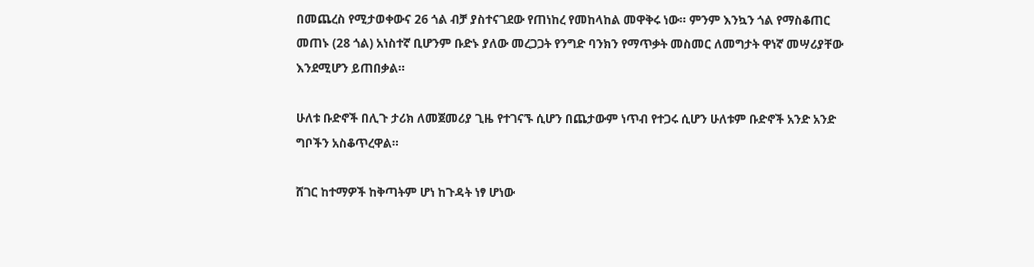በመጨረስ የሚታወቀውና 26 ጎል ብቻ ያስተናገደው የጠነከረ የመከላከል መዋቅሩ ነው። ምንም እንኳን ጎል የማስቆጠር መጠኑ (28 ጎል) አነስተኛ ቢሆንም ቡድኑ ያለው መረጋጋት የንግድ ባንክን የማጥቃት መስመር ለመግታት ዋነኛ መሣሪያቸው እንደሚሆን ይጠበቃል።

ሁለቱ ቡድኖች በሊጉ ታሪክ ለመጀመሪያ ጊዜ የተገናኙ ሲሆን በጨታውም ነጥብ የተጋሩ ሲሆን ሁለቱም ቡድኖች አንድ አንድ ግቦችን አስቆጥረዋል።

ሸገር ከተማዎች ከቅጣትም ሆነ ከጉዳት ነፃ ሆነው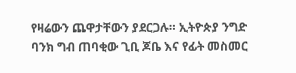የዛሬውን ጨዋታቸውን ያደርጋሉ። ኢትዮጵያ ንግድ ባንክ ግብ ጠባቂው ጊቢ ጆቤ እና የፊት መስመር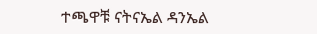ተጫዋቹ ናትናኤል ዳንኤል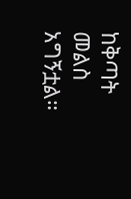ከቅጣት መልስ አግኝቷል።